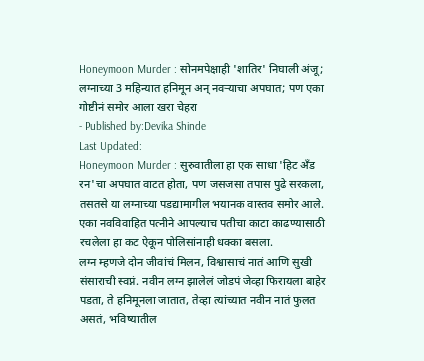Honeymoon Murder : सोनमपेक्षाही 'शातिर' निघाली अंजू; लग्नाच्या 3 महिन्यात हनिमून अन् नवऱ्याचा अपघात; पण एका गोष्टीनं समोर आला खरा चेहरा
- Published by:Devika Shinde
Last Updated:
Honeymoon Murder : सुरुवातीला हा एक साधा 'हिट अँड रन'चा अपघात वाटत होता, पण जसजसा तपास पुढे सरकला, तसतसे या लग्नाच्या पडद्यामागील भयानक वास्तव समोर आले. एका नवविवाहित पत्नीने आपल्याच पतीचा काटा काढण्यासाठी रचलेला हा कट ऐकून पोलिसांनाही धक्का बसला.
लग्न म्हणजे दोन जीवांचं मिलन, विश्वासाचं नातं आणि सुखी संसाराची स्वप्नं. नवीन लग्न झालेलं जोडपं जेव्हा फिरायला बाहेर पडता, ते हनिमूनला जातात, तेव्हा त्यांच्यात नवीन नातं फुलत असतं, भविष्यातील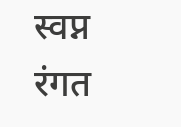स्वप्न रंगत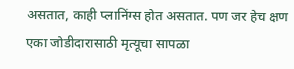असतात, काही प्लानिंग्स होत असतात. पण जर हेच क्षण एका जोडीदारासाठी मृत्यूचा सापळा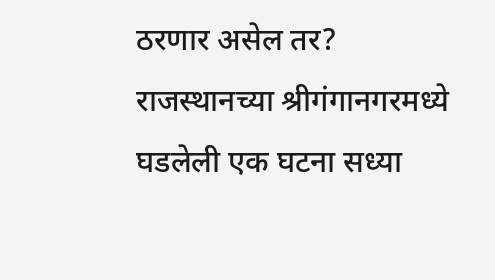ठरणार असेल तर? राजस्थानच्या श्रीगंगानगरमध्ये घडलेली एक घटना सध्या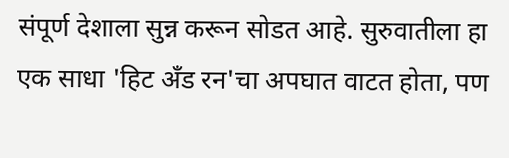संपूर्ण देशाला सुन्न करून सोडत आहे. सुरुवातीला हा एक साधा 'हिट अँड रन'चा अपघात वाटत होता, पण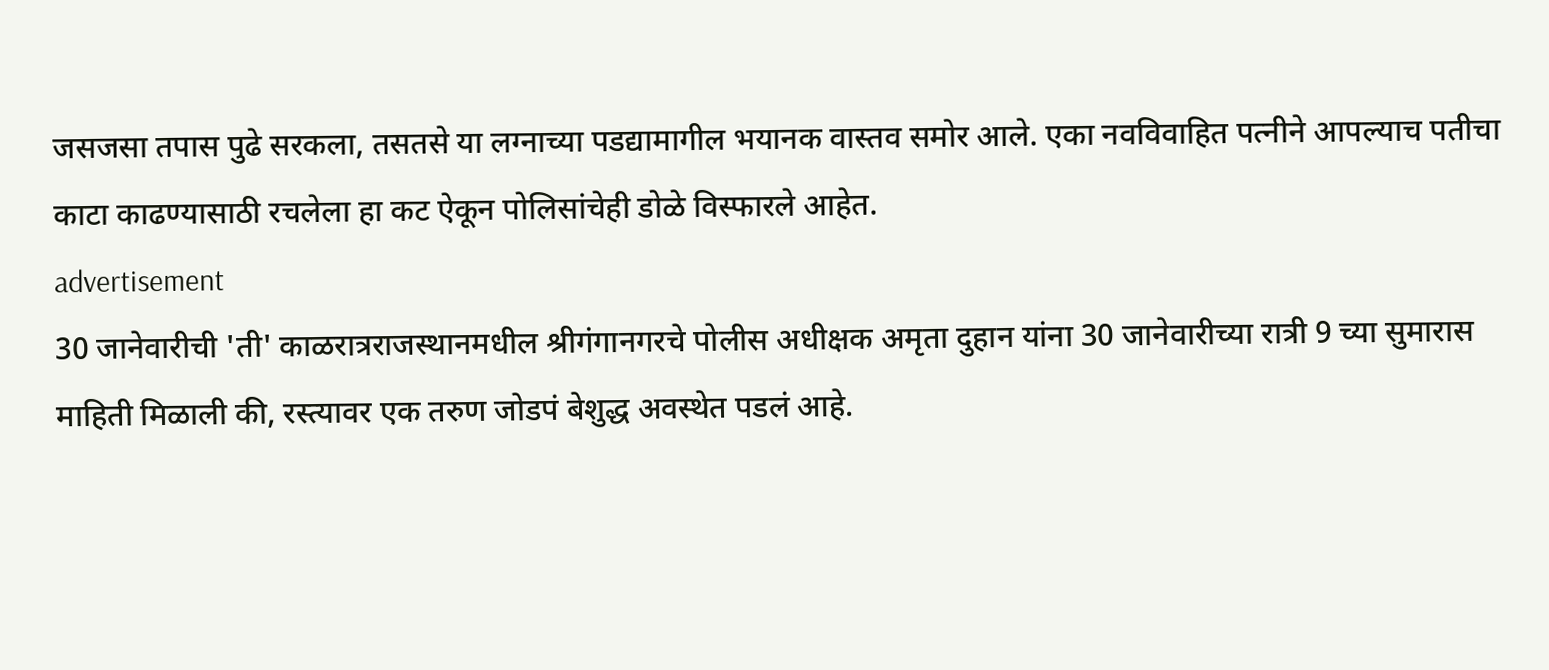जसजसा तपास पुढे सरकला, तसतसे या लग्नाच्या पडद्यामागील भयानक वास्तव समोर आले. एका नवविवाहित पत्नीने आपल्याच पतीचा काटा काढण्यासाठी रचलेला हा कट ऐकून पोलिसांचेही डोळे विस्फारले आहेत.
advertisement
30 जानेवारीची 'ती' काळरात्रराजस्थानमधील श्रीगंगानगरचे पोलीस अधीक्षक अमृता दुहान यांना 30 जानेवारीच्या रात्री 9 च्या सुमारास माहिती मिळाली की, रस्त्यावर एक तरुण जोडपं बेशुद्ध अवस्थेत पडलं आहे.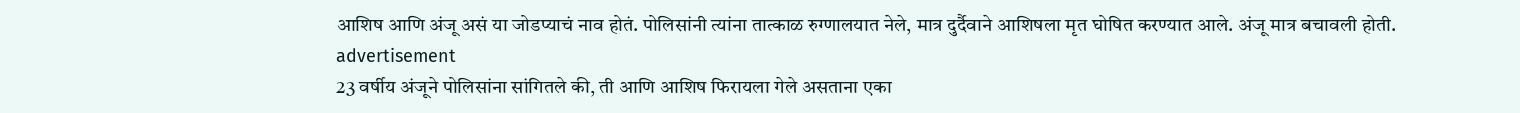आशिष आणि अंजू असं या जोडप्याचं नाव होतं. पोलिसांनी त्यांना तात्काळ रुग्णालयात नेले, मात्र दुर्दैवाने आशिषला मृत घोषित करण्यात आले. अंजू मात्र बचावली होती.
advertisement
23 वर्षीय अंजूने पोलिसांना सांगितले की, ती आणि आशिष फिरायला गेले असताना एका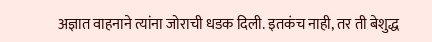अज्ञात वाहनाने त्यांना जोराची धडक दिली. इतकंच नाही, तर ती बेशुद्ध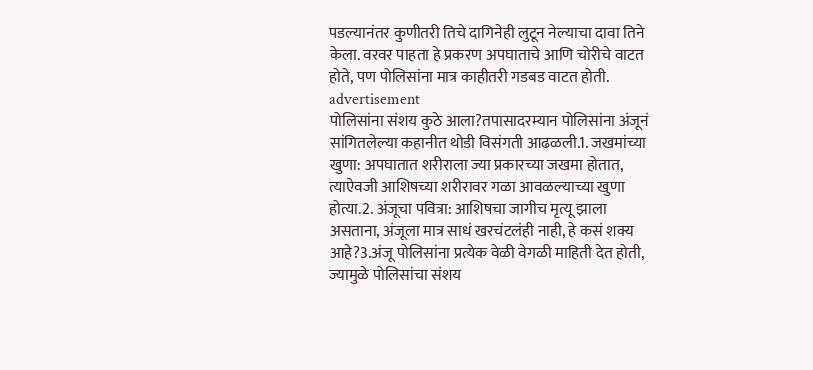पडल्यानंतर कुणीतरी तिचे दागिनेही लुटून नेल्याचा दावा तिने केला. वरवर पाहता हे प्रकरण अपघाताचे आणि चोरीचे वाटत होते, पण पोलिसांना मात्र काहीतरी गडबड वाटत होती.
advertisement
पोलिसांना संशय कुठे आला?तपासादरम्यान पोलिसांना अंजूनं सांगितलेल्या कहानीत थोडी विसंगती आढळली.1. जखमांच्या खुणा: अपघातात शरीराला ज्या प्रकारच्या जखमा होतात, त्याऐवजी आशिषच्या शरीरावर गळा आवळल्याच्या खुणा होत्या.2. अंजूचा पवित्रा: आशिषचा जागीच मृत्यू झाला असताना, अंजूला मात्र साधं खरचंटलंही नाही, हे कसं शक्य आहे?3.अंजू पोलिसांना प्रत्येक वेळी वेगळी माहिती देत होती, ज्यामुळे पोलिसांचा संशय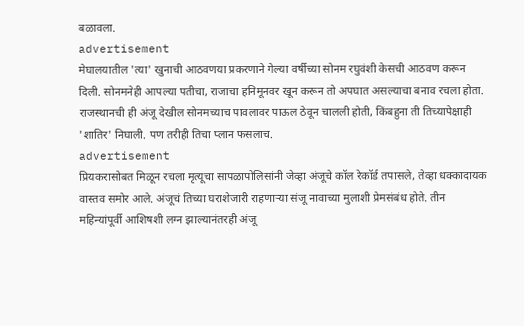बळावला.
advertisement
मेघालयातील 'त्या' खुनाची आठवणया प्रकरणाने गेल्या वर्षीच्या सोनम रघुवंशी केसची आठवण करून दिली. सोनमनेही आपल्या पतीचा, राजाचा हनिमूनवर खून करून तो अपघात असल्याचा बनाव रचला होता. राजस्थानची ही अंजू देखील सोनमच्याच पावलावर पाऊल ठेवून चालली होती, किंबहुना ती तिच्यापेक्षाही 'शातिर' निघाली. पण तरीही तिचा प्लान फसलाच.
advertisement
प्रियकरासोबत मिळून रचला मृत्यूचा सापळापोलिसांनी जेव्हा अंजूचे कॉल रेकॉर्ड तपासले, तेव्हा धक्कादायक वास्तव समोर आले. अंजूचं तिच्या घराशेजारी राहणाऱ्या संजू नावाच्या मुलाशी प्रेमसंबंध होते. तीन महिन्यांपूर्वी आशिषशी लग्न झाल्यानंतरही अंजू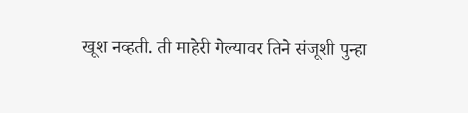खूश नव्हती. ती माहेरी गेल्यावर तिने संजूशी पुन्हा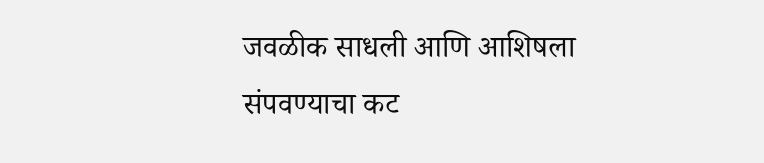जवळीक साधली आणि आशिषला संपवण्याचा कट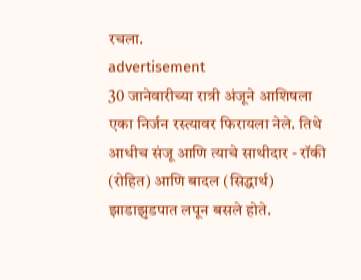रचला.
advertisement
30 जानेवारीच्या रात्री अंजूने आशिषला एका निर्जन रस्त्यावर फिरायला नेले. तिथे आधीच संजू आणि त्याचे साथीदार - रॉकी (रोहित) आणि बादल (सिद्धार्थ) झाडाझुडपात लपून बसले होते.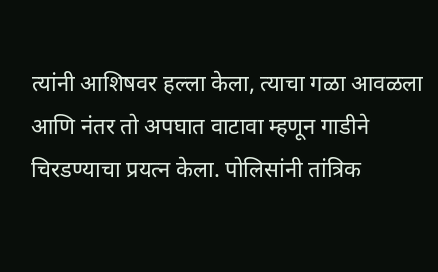त्यांनी आशिषवर हल्ला केला, त्याचा गळा आवळला आणि नंतर तो अपघात वाटावा म्हणून गाडीने चिरडण्याचा प्रयत्न केला. पोलिसांनी तांत्रिक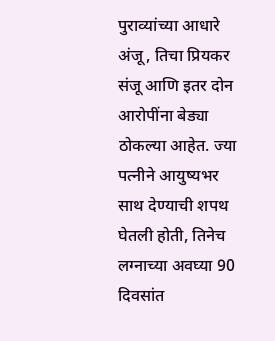पुराव्यांच्या आधारे अंजू, तिचा प्रियकर संजू आणि इतर दोन आरोपींना बेड्या ठोकल्या आहेत. ज्या पत्नीने आयुष्यभर साथ देण्याची शपथ घेतली होती, तिनेच लग्नाच्या अवघ्या 90 दिवसांत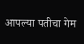आपल्या पतीचा गेम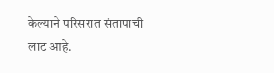केल्याने परिसरात संतापाची लाट आहे.